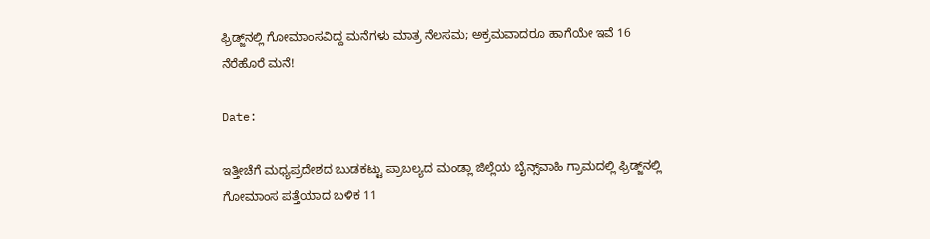ಫ್ರಿಡ್ಜ್‌ನಲ್ಲಿ ಗೋಮಾಂಸವಿದ್ದ ಮನೆಗಳು ಮಾತ್ರ ನೆಲಸಮ; ಅಕ್ರಮವಾದರೂ ಹಾಗೆಯೇ ಇವೆ 16 ನೆರೆಹೊರೆ ಮನೆ!

Date:

ಇತ್ತೀಚೆಗೆ ಮಧ್ಯಪ್ರದೇಶದ ಬುಡಕಟ್ಟು ಪ್ರಾಬಲ್ಯದ ಮಂಡ್ಲಾ ಜಿಲ್ಲೆಯ ಬೈನ್ಸ್‌ವಾಹಿ ಗ್ರಾಮದಲ್ಲಿ ಫ್ರಿಡ್ಜ್‌ನಲ್ಲಿ ಗೋಮಾಂಸ ಪತ್ತೆಯಾದ ಬಳಿಕ 11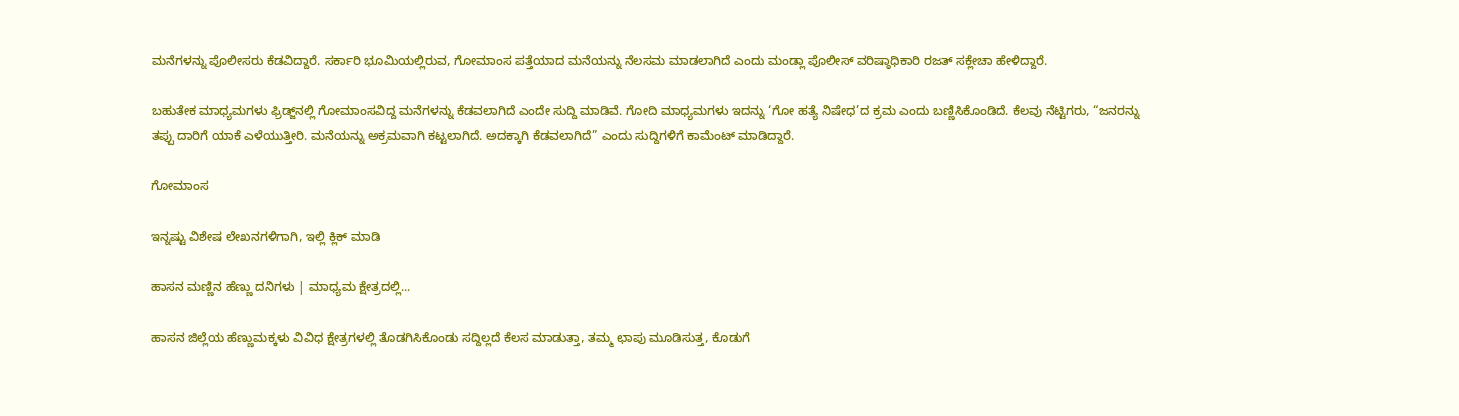ಮನೆಗಳನ್ನು ಪೊಲೀಸರು ಕೆಡವಿದ್ದಾರೆ. ಸರ್ಕಾರಿ ಭೂಮಿಯಲ್ಲಿರುವ, ಗೋಮಾಂಸ ಪತ್ತೆಯಾದ ಮನೆಯನ್ನು ನೆಲಸಮ ಮಾಡಲಾಗಿದೆ ಎಂದು ಮಂಡ್ಲಾ ಪೊಲೀಸ್ ವರಿಷ್ಠಾಧಿಕಾರಿ ರಜತ್ ಸಕ್ಲೇಚಾ ಹೇಳಿದ್ದಾರೆ.

ಬಹುತೇಕ ಮಾಧ್ಯಮಗಳು ಫ್ರಿಡ್ಜ್‌ನಲ್ಲಿ ಗೋಮಾಂಸವಿದ್ದ ಮನೆಗಳನ್ನು ಕೆಡವಲಾಗಿದೆ ಎಂದೇ ಸುದ್ದಿ ಮಾಡಿವೆ. ಗೋದಿ ಮಾಧ್ಯಮಗಳು ಇದನ್ನು ‘ಗೋ ಹತ್ಯೆ ನಿಷೇಧ’ದ ಕ್ರಮ ಎಂದು ಬಣ್ಣಿಸಿಕೊಂಡಿದೆ. ಕೆಲವು ನೆಟ್ಟಿಗರು, “ಜನರನ್ನು ತಪ್ಪು ದಾರಿಗೆ ಯಾಕೆ ಎಳೆಯುತ್ತೀರಿ. ಮನೆಯನ್ನು ಅಕ್ರಮವಾಗಿ ಕಟ್ಟಲಾಗಿದೆ. ಅದಕ್ಕಾಗಿ ಕೆಡವಲಾಗಿದೆ” ಎಂದು ಸುದ್ದಿಗಳಿಗೆ ಕಾಮೆಂಟ್ ಮಾಡಿದ್ದಾರೆ.

ಗೋಮಾಂಸ

ಇನ್ನಷ್ಟು ವಿಶೇಷ ಲೇಖನಗಳಿಗಾಗಿ, ಇಲ್ಲಿ ಕ್ಲಿಕ್ ಮಾಡಿ

ಹಾಸನ ಮಣ್ಣಿನ ಹೆಣ್ಣು ದನಿಗಳು | ಮಾಧ್ಯಮ ಕ್ಷೇತ್ರದಲ್ಲಿ...

ಹಾಸನ ಜಿಲ್ಲೆಯ ಹೆಣ್ಣುಮಕ್ಕಳು ವಿವಿಧ ಕ್ಷೇತ್ರಗಳಲ್ಲಿ ತೊಡಗಿಸಿಕೊಂಡು ಸದ್ದಿಲ್ಲದೆ ಕೆಲಸ ಮಾಡುತ್ತಾ, ತಮ್ಮ ಛಾಪು ಮೂಡಿಸುತ್ತ, ಕೊಡುಗೆ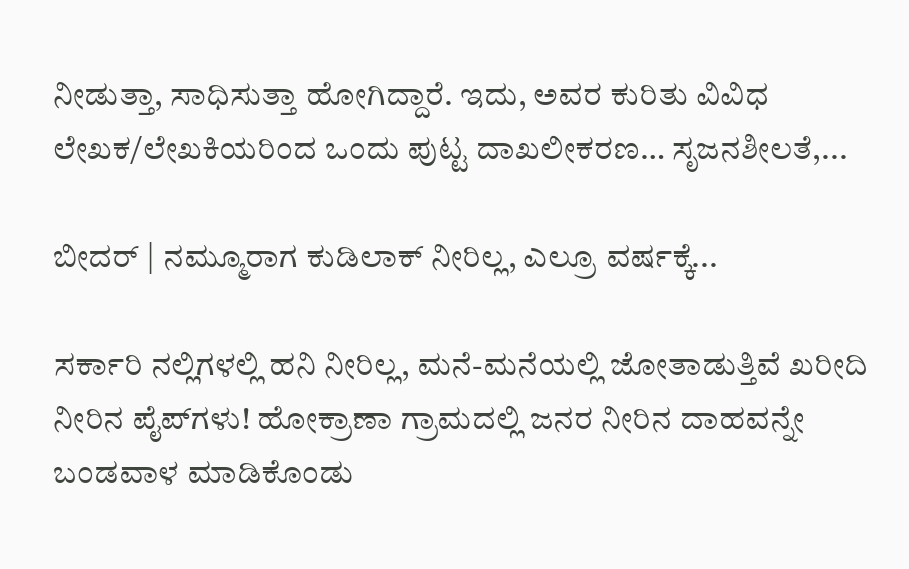ನೀಡುತ್ತಾ, ಸಾಧಿಸುತ್ತಾ ಹೋಗಿದ್ದಾರೆ. ಇದು, ಅವರ ಕುರಿತು ವಿವಿಧ ಲೇಖಕ/ಲೇಖಕಿಯರಿಂದ ಒಂದು ಪುಟ್ಟ ದಾಖಲೀಕರಣ… ಸೃಜನಶೀಲತೆ,...

ಬೀದರ್ | ನಮ್ಮೂರಾಗ ಕುಡಿಲಾಕ್ ನೀರಿಲ್ಲ, ಎಲ್ರೂ ವರ್ಷಕ್ಕೆ...

ಸರ್ಕಾರಿ ನಲ್ಲಿಗಳಲ್ಲಿ ಹನಿ ನೀರಿಲ್ಲ, ಮನೆ-ಮನೆಯಲ್ಲಿ ಜೋತಾಡುತ್ತಿವೆ ಖರೀದಿ ನೀರಿನ ಪೈಪ್‌ಗಳು! ಹೋಕ್ರಾಣಾ ಗ್ರಾಮದಲ್ಲಿ ಜನರ ನೀರಿನ ದಾಹವನ್ನೇ ಬಂಡವಾಳ ಮಾಡಿಕೊಂಡು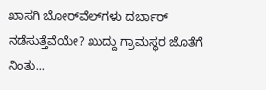ಖಾಸಗಿ ಬೋರ್‌ವೆಲ್‌ಗಳು ದರ್ಬಾರ್‌ ನಡೆಸುತ್ತೆವೆಯೇ? ಖುದ್ದು ಗ್ರಾಮಸ್ಥರ ಜೊತೆಗೆ ನಿಂತು...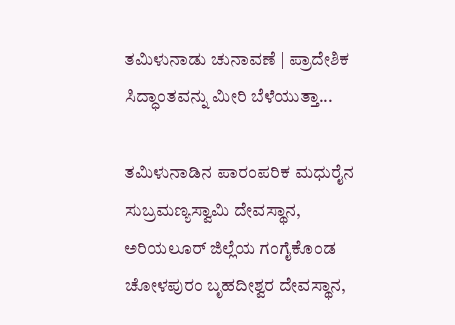ತಮಿಳುನಾಡು ಚುನಾವಣೆ | ಪ್ರಾದೇಶಿಕ ಸಿದ್ಧಾಂತವನ್ನು ಮೀರಿ ಬೆಳೆಯುತ್ತಾ...

ತಮಿಳುನಾಡಿನ ಪಾರಂಪರಿಕ ಮಧುರೈನ ಸುಬ್ರಮಣ್ಯಸ್ವಾಮಿ ದೇವಸ್ಥಾನ, ಅರಿಯಲೂರ್ ಜಿಲ್ಲೆಯ ಗಂಗೈಕೊಂಡ ಚೋಳಪುರಂ ಬೃಹದೀಶ್ವರ ದೇವಸ್ಥಾನ,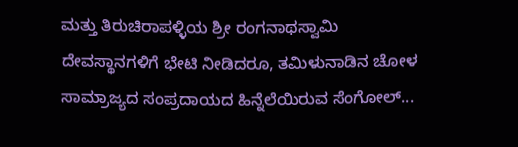ಮತ್ತು ತಿರುಚಿರಾಪಳ್ಳಿಯ ಶ್ರೀ ರಂಗನಾಥಸ್ವಾಮಿ ದೇವಸ್ಥಾನಗಳಿಗೆ ಭೇಟಿ ನೀಡಿದರೂ, ತಮಿಳುನಾಡಿನ ಚೋಳ ಸಾಮ್ರಾಜ್ಯದ ಸಂಪ್ರದಾಯದ ಹಿನ್ನೆಲೆಯಿರುವ ಸೆಂಗೋಲ್...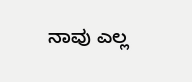ನಾವು ಎಲ್ಲ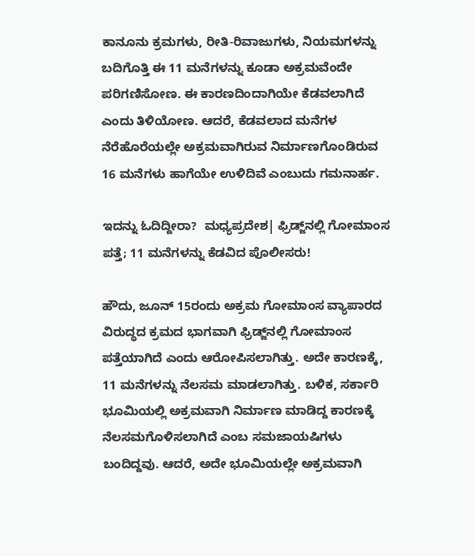ಕಾನೂನು ಕ್ರಮಗಳು, ರೀತಿ-ರಿವಾಜುಗಳು, ನಿಯಮಗಳನ್ನು ಬದಿಗೊತ್ತಿ ಈ 11 ಮನೆಗಳನ್ನು ಕೂಡಾ ಅಕ್ರಮವೆಂದೇ ಪರಿಗಣಿಸೋಣ. ಈ ಕಾರಣದಿಂದಾಗಿಯೇ ಕೆಡವಲಾಗಿದೆ ಎಂದು ತಿಳಿಯೋಣ. ಆದರೆ, ಕೆಡವಲಾದ ಮನೆಗಳ ನೆರೆಹೊರೆಯಲ್ಲೇ ಅಕ್ರಮವಾಗಿರುವ ನಿರ್ಮಾಣಗೊಂಡಿರುವ 16 ಮನೆಗಳು ಹಾಗೆಯೇ ಉಳಿದಿವೆ ಎಂಬುದು ಗಮನಾರ್ಹ.

ಇದನ್ನು ಓದಿದ್ದೀರಾ?  ಮಧ್ಯಪ್ರದೇಶ| ಫ್ರಿಡ್ಜ್‌ನಲ್ಲಿ ಗೋಮಾಂಸ ಪತ್ತೆ; 11 ಮನೆಗಳನ್ನು ಕೆಡವಿದ ಪೊಲೀಸರು!

ಹೌದು, ಜೂನ್ 15ರಂದು ಅಕ್ರಮ ಗೋಮಾಂಸ ವ್ಯಾಪಾರದ ವಿರುದ್ಧದ ಕ್ರಮದ ಭಾಗವಾಗಿ ಫ್ರಿಡ್ಜ್‌ನಲ್ಲಿ ಗೋಮಾಂಸ ಪತ್ತೆಯಾಗಿದೆ ಎಂದು ಆರೋಪಿಸಲಾಗಿತ್ತು. ಅದೇ ಕಾರಣಕ್ಕೆ, 11 ಮನೆಗಳನ್ನು ನೆಲಸಮ ಮಾಡಲಾಗಿತ್ತು. ಬಳಿಕ, ಸರ್ಕಾರಿ ಭೂಮಿಯಲ್ಲಿ ಅಕ್ರಮವಾಗಿ ನಿರ್ಮಾಣ ಮಾಡಿದ್ದ ಕಾರಣಕ್ಕೆ ನೆಲಸಮಗೊಳಿಸಲಾಗಿದೆ ಎಂಬ ಸಮಜಾಯಷಿಗಳು ಬಂದಿದ್ದವು. ಆದರೆ, ಅದೇ ಭೂಮಿಯಲ್ಲೇ ಅಕ್ರಮವಾಗಿ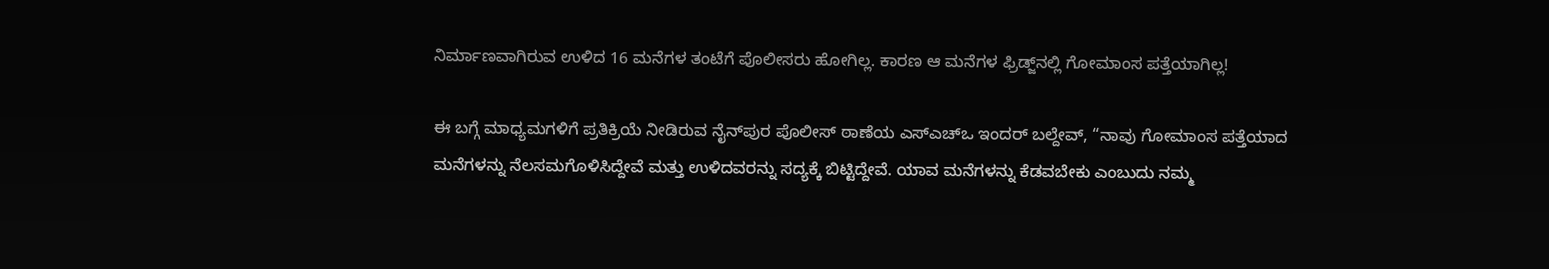ನಿರ್ಮಾಣವಾಗಿರುವ ಉಳಿದ 16 ಮನೆಗಳ ತಂಟೆಗೆ ಪೊಲೀಸರು ಹೋಗಿಲ್ಲ. ಕಾರಣ ಆ ಮನೆಗಳ ಫ್ರಿಡ್ಜ್‌ನಲ್ಲಿ ಗೋಮಾಂಸ ಪತ್ತೆಯಾಗಿಲ್ಲ!

ಈ ಬಗ್ಗೆ ಮಾಧ್ಯಮಗಳಿಗೆ ಪ್ರತಿಕ್ರಿಯೆ ನೀಡಿರುವ ನೈನ್‌ಪುರ ಪೊಲೀಸ್ ಠಾಣೆಯ ಎಸ್‌ಎಚ್‌ಒ ಇಂದರ್ ಬಲ್ದೇವ್, “ನಾವು ಗೋಮಾಂಸ ಪತ್ತೆಯಾದ ಮನೆಗಳನ್ನು ನೆಲಸಮಗೊಳಿಸಿದ್ದೇವೆ ಮತ್ತು ಉಳಿದವರನ್ನು ಸದ್ಯಕ್ಕೆ ಬಿಟ್ಟಿದ್ದೇವೆ. ಯಾವ ಮನೆಗಳನ್ನು ಕೆಡವಬೇಕು ಎಂಬುದು ನಮ್ಮ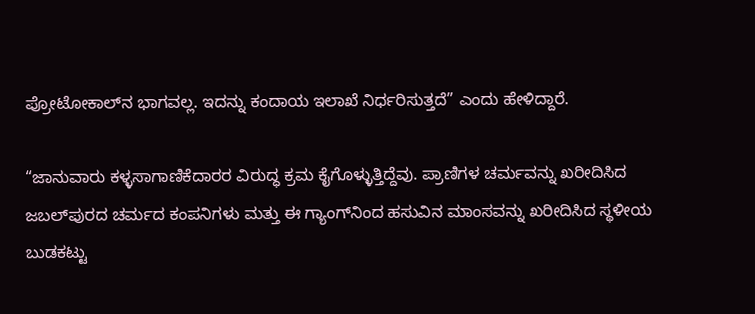ಪ್ರೋಟೋಕಾಲ್‌ನ ಭಾಗವಲ್ಲ. ಇದನ್ನು ಕಂದಾಯ ಇಲಾಖೆ ನಿರ್ಧರಿಸುತ್ತದೆ” ಎಂದು ಹೇಳಿದ್ದಾರೆ.

“ಜಾನುವಾರು ಕಳ್ಳಸಾಗಾಣಿಕೆದಾರರ ವಿರುದ್ಧ ಕ್ರಮ ಕೈಗೊಳ್ಳುತ್ತಿದ್ದೆವು. ಪ್ರಾಣಿಗಳ ಚರ್ಮವನ್ನು ಖರೀದಿಸಿದ ಜಬಲ್‌ಪುರದ ಚರ್ಮದ ಕಂಪನಿಗಳು ಮತ್ತು ಈ ಗ್ಯಾಂಗ್‌ನಿಂದ ಹಸುವಿನ ಮಾಂಸವನ್ನು ಖರೀದಿಸಿದ ಸ್ಥಳೀಯ ಬುಡಕಟ್ಟು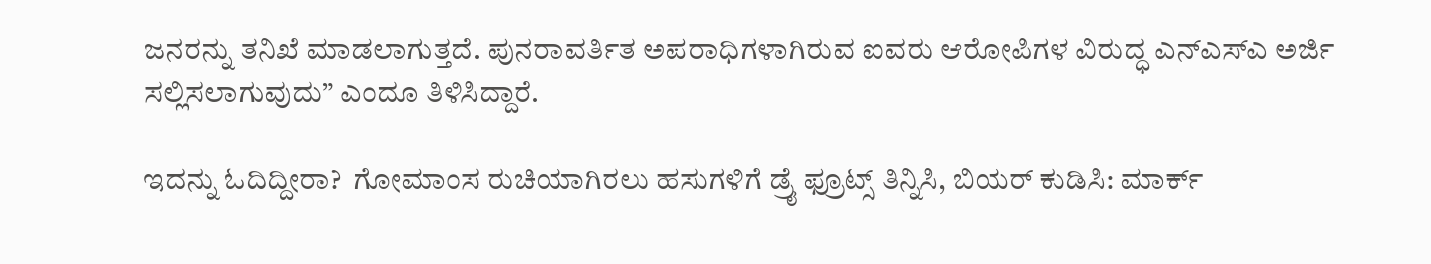ಜನರನ್ನು ತನಿಖೆ ಮಾಡಲಾಗುತ್ತದೆ. ಪುನರಾವರ್ತಿತ ಅಪರಾಧಿಗಳಾಗಿರುವ ಐವರು ಆರೋಪಿಗಳ ವಿರುದ್ಧ ಎನ್‌ಎಸ್‌ಎ ಅರ್ಜಿ ಸಲ್ಲಿಸಲಾಗುವುದು” ಎಂದೂ ತಿಳಿಸಿದ್ದಾರೆ.

ಇದನ್ನು ಓದಿದ್ದೀರಾ?  ಗೋಮಾಂಸ ರುಚಿಯಾಗಿರಲು ಹಸುಗಳಿಗೆ ಡ್ರೈ ಫ್ರೂಟ್ಸ್‌ ತಿನ್ನಿಸಿ, ಬಿಯರ್‌ ಕುಡಿಸಿ: ಮಾರ್ಕ್‌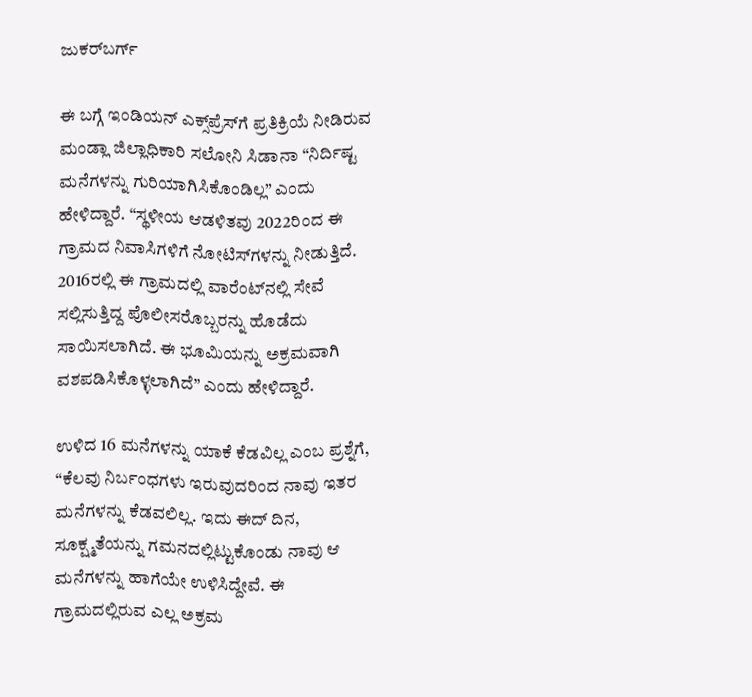ಜುಕರ್‌ಬರ್ಗ್‌

ಈ ಬಗ್ಗೆ ಇಂಡಿಯನ್ ಎಕ್ಸ್‌ಪ್ರೆಸ್‌ಗೆ ಪ್ರತಿಕ್ರಿಯೆ ನೀಡಿರುವ ಮಂಡ್ಲಾ ಜಿಲ್ಲಾಧಿಕಾರಿ ಸಲೋನಿ ಸಿಡಾನಾ “ನಿರ್ದಿಷ್ಟ ಮನೆಗಳನ್ನು ಗುರಿಯಾಗಿಸಿಕೊಂಡಿಲ್ಲ” ಎಂದು ಹೇಳಿದ್ದಾರೆ. “ಸ್ಥಳೀಯ ಆಡಳಿತವು 2022ರಿಂದ ಈ ಗ್ರಾಮದ ನಿವಾಸಿಗಳಿಗೆ ನೋಟಿಸ್‌ಗಳನ್ನು ನೀಡುತ್ತಿದೆ. 2016ರಲ್ಲಿ ಈ ಗ್ರಾಮದಲ್ಲಿ ವಾರೆಂಟ್‌ನಲ್ಲಿ ಸೇವೆ ಸಲ್ಲಿಸುತ್ತಿದ್ದ ಪೊಲೀಸರೊಬ್ಬರನ್ನು ಹೊಡೆದು ಸಾಯಿಸಲಾಗಿದೆ. ಈ ಭೂಮಿಯನ್ನು ಅಕ್ರಮವಾಗಿ ವಶಪಡಿಸಿಕೊಳ್ಳಲಾಗಿದೆ” ಎಂದು ಹೇಳಿದ್ದಾರೆ.

ಉಳಿದ 16 ಮನೆಗಳನ್ನು ಯಾಕೆ ಕೆಡವಿಲ್ಲ ಎಂಬ ಪ್ರಶ್ನೆಗೆ, “ಕೆಲವು ನಿರ್ಬಂಧಗಳು ಇರುವುದರಿಂದ ನಾವು ಇತರ ಮನೆಗಳನ್ನು ಕೆಡವಲಿಲ್ಲ. ಇದು ಈದ್ ದಿನ, ಸೂಕ್ಷ್ಮತೆಯನ್ನು ಗಮನದಲ್ಲಿಟ್ಟುಕೊಂಡು ನಾವು ಆ ಮನೆಗಳನ್ನು ಹಾಗೆಯೇ ಉಳಿಸಿದ್ದೇವೆ. ಈ ಗ್ರಾಮದಲ್ಲಿರುವ ಎಲ್ಲ ಅಕ್ರಮ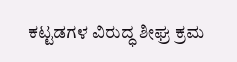ಕಟ್ಟಡಗಳ ವಿರುದ್ಧ ಶೀಘ್ರ ಕ್ರಮ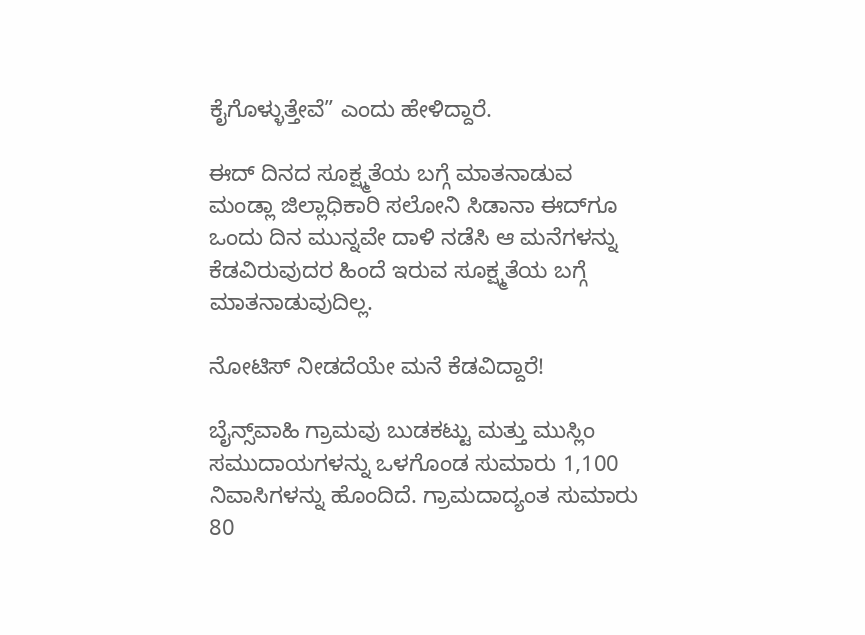ಕೈಗೊಳ್ಳುತ್ತೇವೆ” ಎಂದು ಹೇಳಿದ್ದಾರೆ.

ಈದ್ ದಿನದ ಸೂಕ್ಷ್ಮತೆಯ ಬಗ್ಗೆ ಮಾತನಾಡುವ ಮಂಡ್ಲಾ ಜಿಲ್ಲಾಧಿಕಾರಿ ಸಲೋನಿ ಸಿಡಾನಾ ಈದ್‌ಗೂ ಒಂದು ದಿನ ಮುನ್ನವೇ ದಾಳಿ ನಡೆಸಿ ಆ ಮನೆಗಳನ್ನು ಕೆಡವಿರುವುದರ ಹಿಂದೆ ಇರುವ ಸೂಕ್ಷ್ಮತೆಯ ಬಗ್ಗೆ ಮಾತನಾಡುವುದಿಲ್ಲ.

ನೋಟಿಸ್ ನೀಡದೆಯೇ ಮನೆ ಕೆಡವಿದ್ದಾರೆ!

ಬೈನ್ಸ್‌ವಾಹಿ ಗ್ರಾಮವು ಬುಡಕಟ್ಟು ಮತ್ತು ಮುಸ್ಲಿಂ ಸಮುದಾಯಗಳನ್ನು ಒಳಗೊಂಡ ಸುಮಾರು 1,100 ನಿವಾಸಿಗಳನ್ನು ಹೊಂದಿದೆ. ಗ್ರಾಮದಾದ್ಯಂತ ಸುಮಾರು 80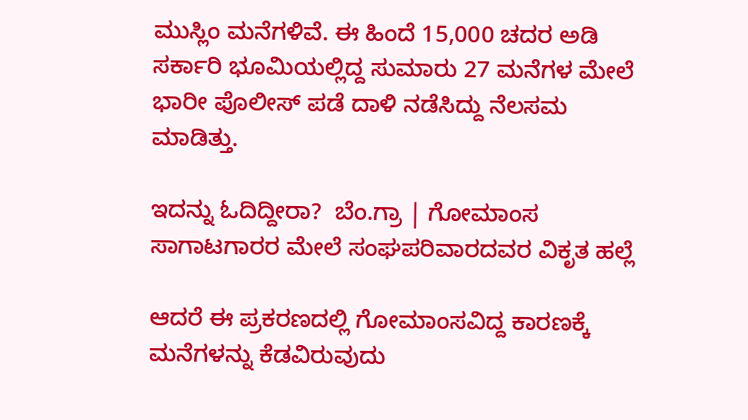ಮುಸ್ಲಿಂ ಮನೆಗಳಿವೆ. ಈ ಹಿಂದೆ 15,000 ಚದರ ಅಡಿ ಸರ್ಕಾರಿ ಭೂಮಿಯಲ್ಲಿದ್ದ ಸುಮಾರು 27 ಮನೆಗಳ ಮೇಲೆ ಭಾರೀ ಪೊಲೀಸ್ ಪಡೆ ದಾಳಿ ನಡೆಸಿದ್ದು ನೆಲಸಮ ಮಾಡಿತ್ತು.

ಇದನ್ನು ಓದಿದ್ದೀರಾ?  ಬೆಂ.ಗ್ರಾ | ಗೋಮಾಂಸ ಸಾಗಾಟಗಾರರ ಮೇಲೆ ಸಂಘಪರಿವಾರದವರ ವಿಕೃತ ಹಲ್ಲೆ

ಆದರೆ ಈ ಪ್ರಕರಣದಲ್ಲಿ ಗೋಮಾಂಸವಿದ್ದ ಕಾರಣಕ್ಕೆ ಮನೆಗಳನ್ನು ಕೆಡವಿರುವುದು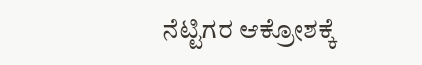ನೆಟ್ಟಿಗರ ಆಕ್ರೋಶಕ್ಕೆ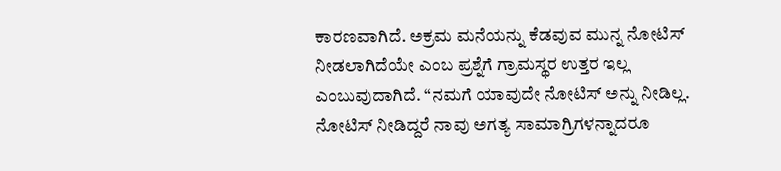ಕಾರಣವಾಗಿದೆ. ಅಕ್ರಮ ಮನೆಯನ್ನು ಕೆಡವುವ ಮುನ್ನ ನೋಟಿಸ್ ನೀಡಲಾಗಿದೆಯೇ ಎಂಬ ಪ್ರಶ್ನೆಗೆ ಗ್ರಾಮಸ್ಥರ ಉತ್ತರ ಇಲ್ಲ ಎಂಬುವುದಾಗಿದೆ. “ನಮಗೆ ಯಾವುದೇ ನೋಟಿಸ್ ಅನ್ನು ನೀಡಿಲ್ಲ. ನೋಟಿಸ್ ನೀಡಿದ್ದರೆ ನಾವು ಅಗತ್ಯ ಸಾಮಾಗ್ರಿಗಳನ್ನಾದರೂ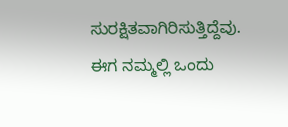ಸುರಕ್ಷಿತವಾಗಿರಿಸುತ್ತಿದ್ದೆವು. ಈಗ ನಮ್ಮಲ್ಲಿ ಒಂದು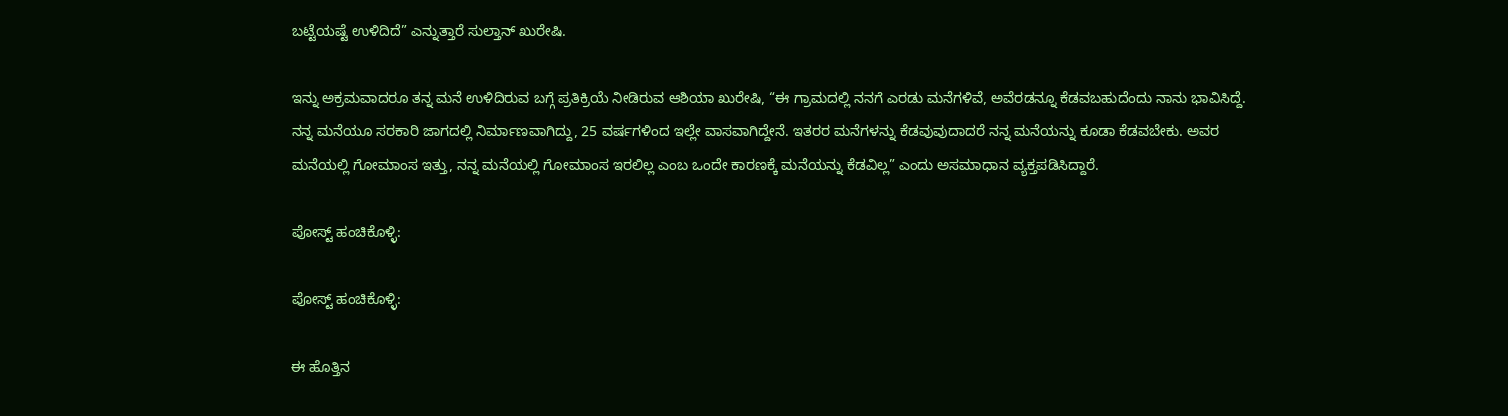ಬಟ್ಟೆಯಷ್ಟೆ ಉಳಿದಿದೆ” ಎನ್ನುತ್ತಾರೆ ಸುಲ್ತಾನ್ ಖುರೇಷಿ.

ಇನ್ನು ಅಕ್ರಮವಾದರೂ ತನ್ನ ಮನೆ ಉಳಿದಿರುವ ಬಗ್ಗೆ ಪ್ರತಿಕ್ರಿಯೆ ನೀಡಿರುವ ಆಶಿಯಾ ಖುರೇಷಿ, “ಈ ಗ್ರಾಮದಲ್ಲಿ ನನಗೆ ಎರಡು ಮನೆಗಳಿವೆ, ಅವೆರಡನ್ನೂ ಕೆಡವಬಹುದೆಂದು ನಾನು ಭಾವಿಸಿದ್ದೆ. ನನ್ನ ಮನೆಯೂ ಸರಕಾರಿ ಜಾಗದಲ್ಲಿ ನಿರ್ಮಾಣವಾಗಿದ್ದು, 25 ವರ್ಷಗಳಿಂದ ಇಲ್ಲೇ ವಾಸವಾಗಿದ್ದೇನೆ. ಇತರರ ಮನೆಗಳನ್ನು ಕೆಡವುವುದಾದರೆ ನನ್ನ ಮನೆಯನ್ನು ಕೂಡಾ ಕೆಡವಬೇಕು. ಅವರ ಮನೆಯಲ್ಲಿ ಗೋಮಾಂಸ ಇತ್ತು, ನನ್ನ ಮನೆಯಲ್ಲಿ ಗೋಮಾಂಸ ಇರಲಿಲ್ಲ ಎಂಬ ಒಂದೇ ಕಾರಣಕ್ಕೆ ಮನೆಯನ್ನು ಕೆಡವಿಲ್ಲ” ಎಂದು ಅಸಮಾಧಾನ ವ್ಯಕ್ತಪಡಿಸಿದ್ದಾರೆ.

ಪೋಸ್ಟ್ ಹಂಚಿಕೊಳ್ಳಿ:

ಪೋಸ್ಟ್ ಹಂಚಿಕೊಳ್ಳಿ:

ಈ ಹೊತ್ತಿನ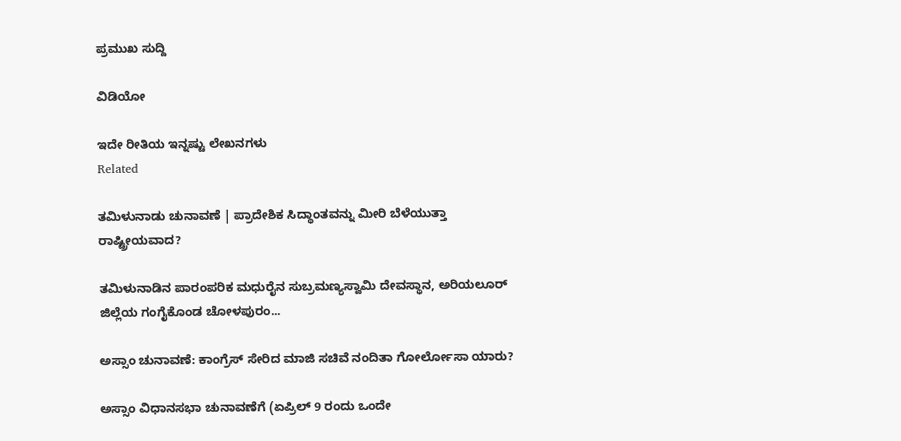ಪ್ರಮುಖ ಸುದ್ದಿ

ವಿಡಿಯೋ

ಇದೇ ರೀತಿಯ ಇನ್ನಷ್ಟು ಲೇಖನಗಳು
Related

ತಮಿಳುನಾಡು ಚುನಾವಣೆ | ಪ್ರಾದೇಶಿಕ ಸಿದ್ಧಾಂತವನ್ನು ಮೀರಿ ಬೆಳೆಯುತ್ತಾ ರಾಷ್ಟ್ರೀಯವಾದ?

ತಮಿಳುನಾಡಿನ ಪಾರಂಪರಿಕ ಮಧುರೈನ ಸುಬ್ರಮಣ್ಯಸ್ವಾಮಿ ದೇವಸ್ಥಾನ, ಅರಿಯಲೂರ್ ಜಿಲ್ಲೆಯ ಗಂಗೈಕೊಂಡ ಚೋಳಪುರಂ...

ಅಸ್ಸಾಂ ಚುನಾವಣೆ: ಕಾಂಗ್ರೆಸ್ ಸೇರಿದ ಮಾಜಿ ಸಚಿವೆ ನಂದಿತಾ ಗೋರ್ಲೋಸಾ ಯಾರು?

ಅಸ್ಸಾಂ ವಿಧಾನಸಭಾ ಚುನಾವಣೆಗೆ (ಏಪ್ರಿಲ್ 9 ರಂದು ಒಂದೇ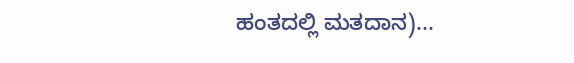ಹಂತದಲ್ಲಿ ಮತದಾನ)...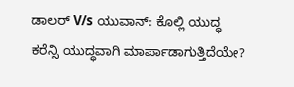ಡಾಲರ್ V/s ಯುವಾನ್: ಕೊಲ್ಲಿ ಯುದ್ಧ ಕರೆನ್ಸಿ ಯುದ್ಧವಾಗಿ ಮಾರ್ಪಾಡಾಗುತ್ತಿದೆಯೇ?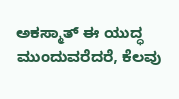ಅಕಸ್ಮಾತ್ ಈ ಯುದ್ಧ ಮುಂದುವರೆದರೆ, ಕೆಲವು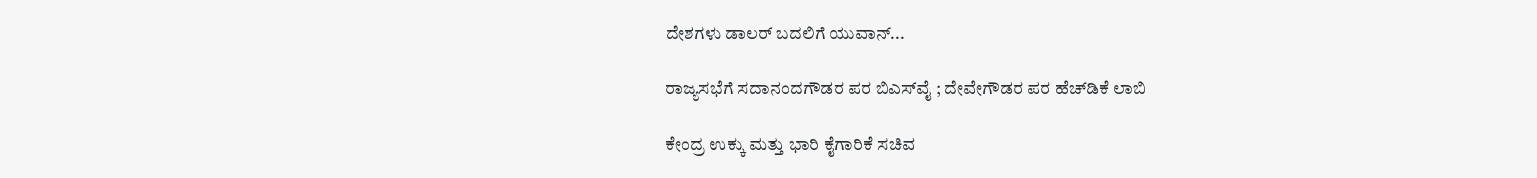ದೇಶಗಳು ಡಾಲರ್ ಬದಲಿಗೆ ಯುವಾನ್...

ರಾಜ್ಯಸಭೆಗೆ ಸದಾನಂದಗೌಡರ ಪರ ಬಿಎಸ್‌ವೈ ; ದೇವೇಗೌಡರ ಪರ ಹೆಚ್‌ಡಿಕೆ ಲಾಬಿ

ಕೇಂದ್ರ ಉಕ್ಕು ಮತ್ತು ಭಾರಿ ಕೈಗಾರಿಕೆ ಸಚಿವ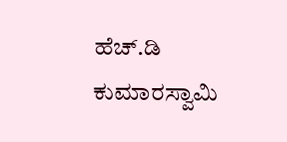ಹೆಚ್‌.ಡಿ ಕುಮಾರಸ್ವಾಮಿ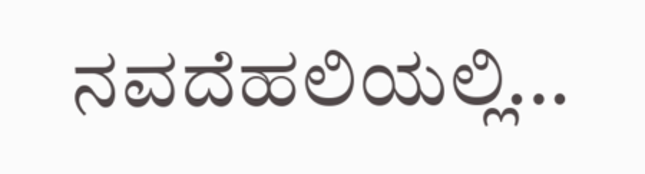ನವದೆಹಲಿಯಲ್ಲಿ...